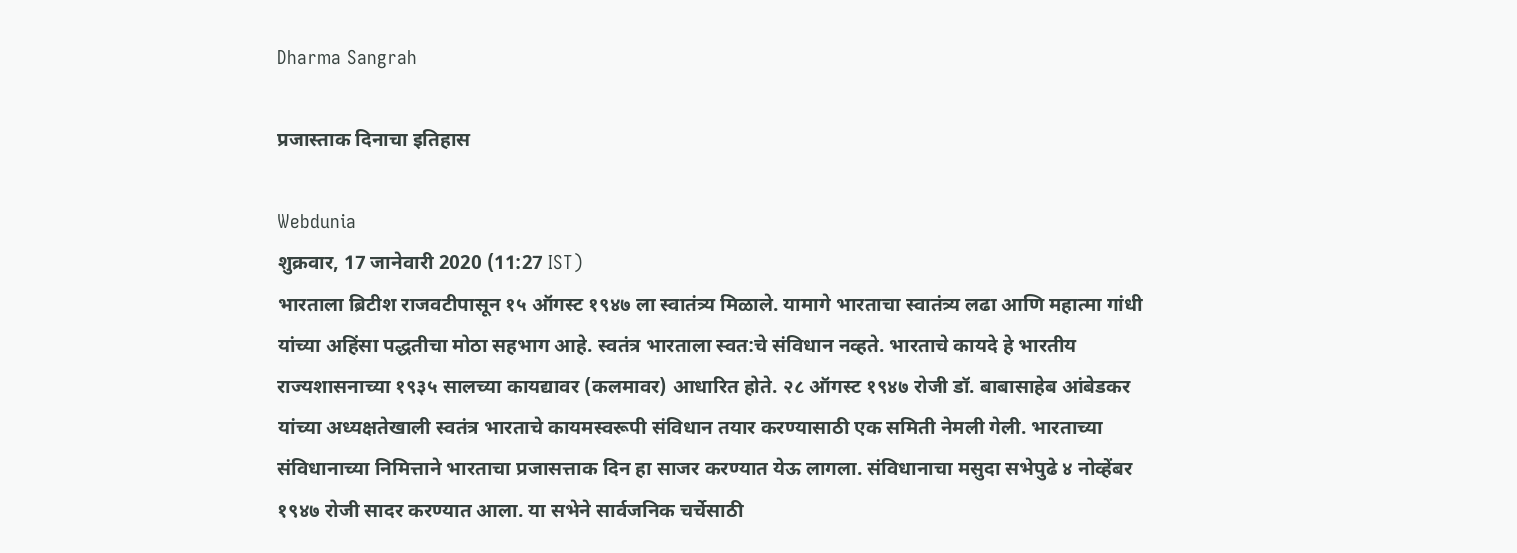Dharma Sangrah

प्रजास्ताक दिनाचा इतिहास

Webdunia
शुक्रवार, 17 जानेवारी 2020 (11:27 IST)
भारताला ब्रिटीश राजवटीपासून १५ ऑगस्ट १९४७ ला स्वातंत्र्य मिळाले. यामागे भारताचा स्वातंत्र्य लढा आणि महात्मा गांधी यांच्या अहिंसा पद्धतीचा मोठा सहभाग आहे. स्वतंत्र भारताला स्वत:चे संविधान नव्हते. भारताचे कायदे हे भारतीय राज्यशासनाच्या १९३५ सालच्या कायद्यावर (कलमावर) आधारित होते. २८ ऑगस्ट १९४७ रोजी डॉ. बाबासाहेब आंबेडकर यांच्या अध्यक्षतेखाली स्वतंत्र भारताचे कायमस्वरूपी संविधान तयार करण्यासाठी एक समिती नेमली गेली. भारताच्या संविधानाच्या निमित्ताने भारताचा प्रजासत्ताक दिन हा साजर करण्यात येऊ लागला. संविधानाचा मसुदा सभेपुढे ४ नोव्हेंबर १९४७ रोजी सादर करण्यात आला. या सभेने सार्वजनिक चर्चेसाठी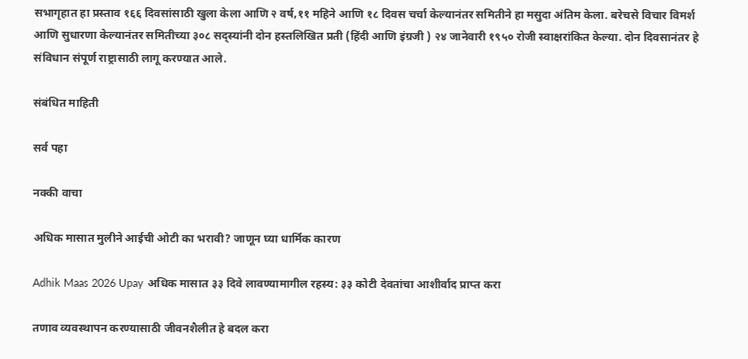सभागृहात हा प्रस्ताव १६६ दिवसांसाठी खुला केला आणि २ वर्ष,११ महिने आणि १८ दिवस चर्चा केल्यानंतर समितीने हा मसुदा अंतिम केला. बरेचसे विचार विमर्श आणि सुधारणा केल्यानंतर समितीच्या ३०८ सद्स्यांनी दोन हस्तलिखित प्रती (हिंदी आणि इंग्रजी ) २४ जानेवारी १९५० रोजी स्वाक्षरांकित केल्या. दोन दिवसानंतर हे संविधान संपूर्ण राष्ट्रासाठी लागू करण्यात आले.

संबंधित माहिती

सर्व पहा

नक्की वाचा

अधिक मासात मुलीने आईची ओटी का भरावी? जाणून घ्या धार्मिक कारण

Adhik Maas 2026 Upay अधिक मासात ३३ दिवे लावण्यामागील रहस्य: ३३ कोटी देवतांचा आशीर्वाद प्राप्त करा

तणाव व्यवस्थापन करण्यासाठी जीवनशैलीत हे बदल करा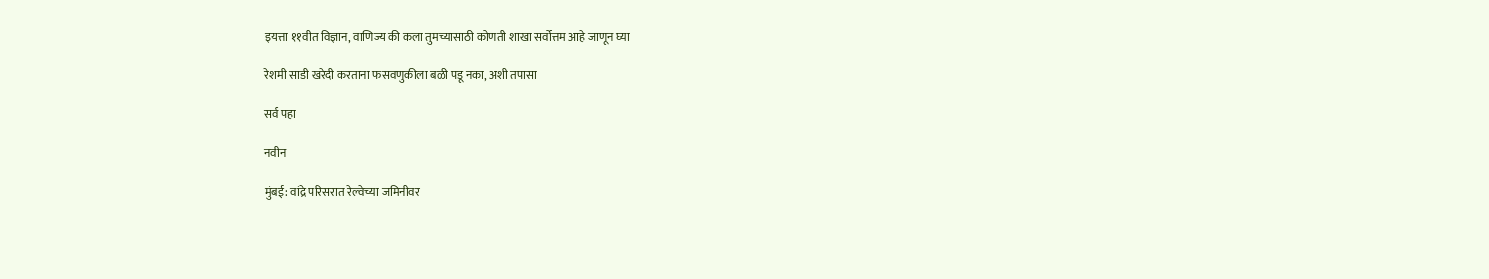इयत्ता ११वीत विज्ञान, वाणिज्य की कला तुमच्यासाठी कोणती शाखा सर्वोत्तम आहे जाणून घ्या

रेशमी साडी खरेदी करताना फसवणुकीला बळी पडू नका, अशी तपासा

सर्व पहा

नवीन

मुंबई: वांद्रे परिसरात रेल्वेच्या जमिनीवर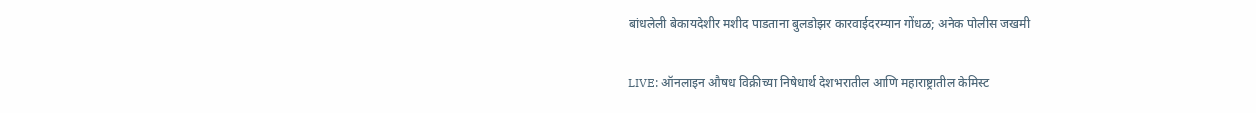बांधलेली बेकायदेशीर मशीद पाडताना बुलडोझर कारवाईदरम्यान गोंधळ; अनेक पोलीस जखमी

LIVE: ऑनलाइन औषध विक्रीच्या निषेधार्थ देशभरातील आणि महाराष्ट्रातील केमिस्ट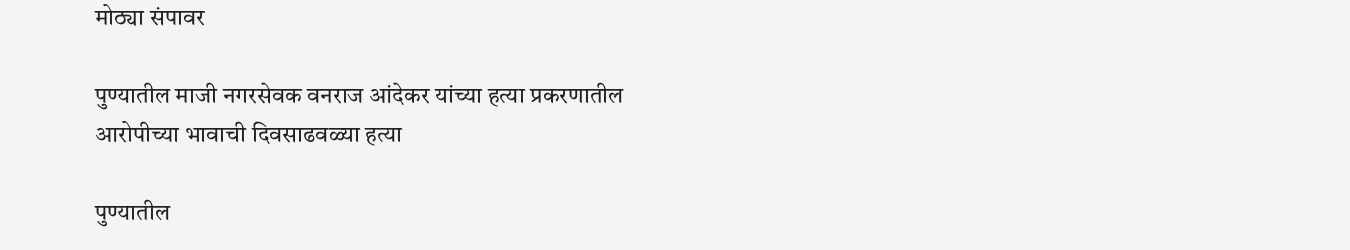मोठ्या संपावर

पुण्यातील माजी नगरसेवक वनराज आंदेकर यांच्या हत्या प्रकरणातील आरोपीच्या भावाची दिवसाढवळ्या हत्या

पुण्यातील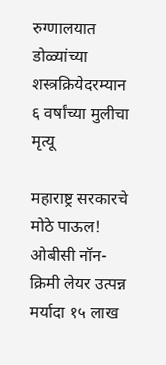रुग्णालयात डोळ्यांच्या शस्त्रक्रियेदरम्यान ६ वर्षांच्या मुलीचा मृत्यू

महाराष्ट्र सरकारचे मोठे पाऊल! ओबीसी नॉन-क्रिमी लेयर उत्पन्न मर्यादा १५ लाख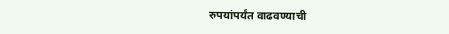रुपयांपर्यंत वाढवण्याची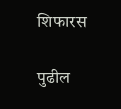शिफारस

पुढील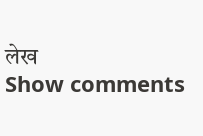लेख
Show comments